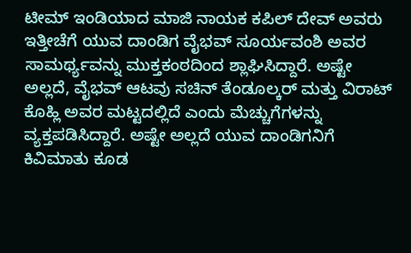ಟೀಮ್ ಇಂಡಿಯಾದ ಮಾಜಿ ನಾಯಕ ಕಪಿಲ್ ದೇವ್ ಅವರು ಇತ್ತೀಚೆಗೆ ಯುವ ದಾಂಡಿಗ ವೈಭವ್ ಸೂರ್ಯವಂಶಿ ಅವರ ಸಾಮರ್ಥ್ಯವನ್ನು ಮುಕ್ತಕಂಠದಿಂದ ಶ್ಲಾಘಿಸಿದ್ದಾರೆ. ಅಷ್ಟೇ ಅಲ್ಲದೆ, ವೈಭವ್ ಆಟವು ಸಚಿನ್ ತೆಂಡೂಲ್ಕರ್ ಮತ್ತು ವಿರಾಟ್ ಕೊಹ್ಲಿ ಅವರ ಮಟ್ಟದಲ್ಲಿದೆ ಎಂದು ಮೆಚ್ಚುಗೆಗಳನ್ನು ವ್ಯಕ್ತಪಡಿಸಿದ್ದಾರೆ. ಅಷ್ಟೇ ಅಲ್ಲದೆ ಯುವ ದಾಂಡಿಗನಿಗೆ ಕಿವಿಮಾತು ಕೂಡ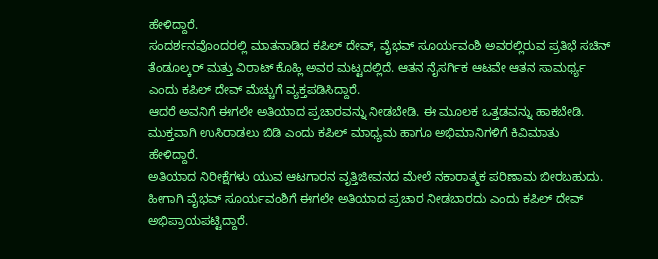ಹೇಳಿದ್ದಾರೆ.
ಸಂದರ್ಶನವೊಂದರಲ್ಲಿ ಮಾತನಾಡಿದ ಕಪಿಲ್ ದೇವ್, ವೈಭವ್ ಸೂರ್ಯವಂಶಿ ಅವರಲ್ಲಿರುವ ಪ್ರತಿಭೆ ಸಚಿನ್ ತೆಂಡೂಲ್ಕರ್ ಮತ್ತು ವಿರಾಟ್ ಕೊಹ್ಲಿ ಅವರ ಮಟ್ಟದಲ್ಲಿದೆ. ಆತನ ನೈಸರ್ಗಿಕ ಆಟವೇ ಆತನ ಸಾಮರ್ಥ್ಯ ಎಂದು ಕಪಿಲ್ ದೇವ್ ಮೆಚ್ಚುಗೆ ವ್ಯಕ್ತಪಡಿಸಿದ್ದಾರೆ.
ಆದರೆ ಅವನಿಗೆ ಈಗಲೇ ಅತಿಯಾದ ಪ್ರಚಾರವನ್ನು ನೀಡಬೇಡಿ. ಈ ಮೂಲಕ ಒತ್ತಡವನ್ನು ಹಾಕಬೇಡಿ. ಮುಕ್ತವಾಗಿ ಉಸಿರಾಡಲು ಬಿಡಿ ಎಂದು ಕಪಿಲ್ ಮಾಧ್ಯಮ ಹಾಗೂ ಅಭಿಮಾನಿಗಳಿಗೆ ಕಿವಿಮಾತು ಹೇಳಿದ್ದಾರೆ.
ಅತಿಯಾದ ನಿರೀಕ್ಷೆಗಳು ಯುವ ಆಟಗಾರನ ವೃತ್ತಿಜೀವನದ ಮೇಲೆ ನಕಾರಾತ್ಮಕ ಪರಿಣಾಮ ಬೀರಬಹುದು. ಹೀಗಾಗಿ ವೈಭವ್ ಸೂರ್ಯವಂಶಿಗೆ ಈಗಲೇ ಅತಿಯಾದ ಪ್ರಚಾರ ನೀಡಬಾರದು ಎಂದು ಕಪಿಲ್ ದೇವ್ ಅಭಿಪ್ರಾಯಪಟ್ಟಿದ್ದಾರೆ.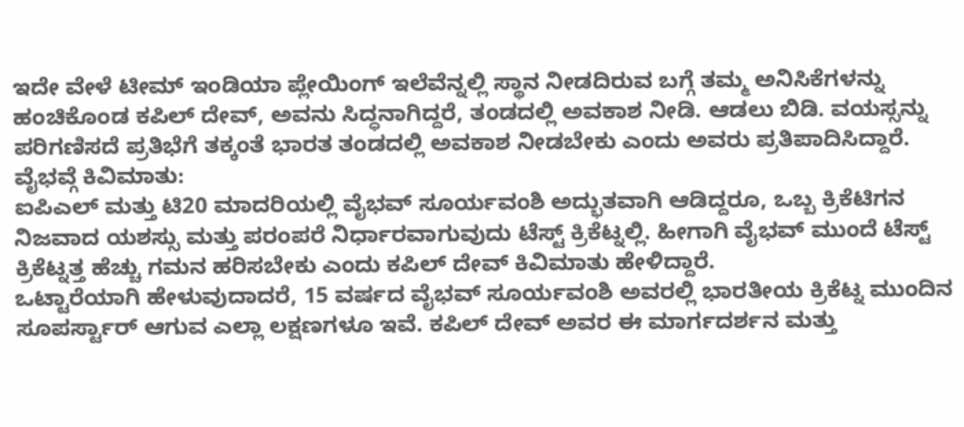ಇದೇ ವೇಳೆ ಟೀಮ್ ಇಂಡಿಯಾ ಪ್ಲೇಯಿಂಗ್ ಇಲೆವೆನ್ನಲ್ಲಿ ಸ್ಥಾನ ನೀಡದಿರುವ ಬಗ್ಗೆ ತಮ್ಮ ಅನಿಸಿಕೆಗಳನ್ನು ಹಂಚಿಕೊಂಡ ಕಪಿಲ್ ದೇವ್, ಅವನು ಸಿದ್ಧನಾಗಿದ್ದರೆ, ತಂಡದಲ್ಲಿ ಅವಕಾಶ ನೀಡಿ. ಆಡಲು ಬಿಡಿ. ವಯಸ್ಸನ್ನು ಪರಿಗಣಿಸದೆ ಪ್ರತಿಭೆಗೆ ತಕ್ಕಂತೆ ಭಾರತ ತಂಡದಲ್ಲಿ ಅವಕಾಶ ನೀಡಬೇಕು ಎಂದು ಅವರು ಪ್ರತಿಪಾದಿಸಿದ್ದಾರೆ.
ವೈಭವ್ಗೆ ಕಿವಿಮಾತು:
ಐಪಿಎಲ್ ಮತ್ತು ಟಿ20 ಮಾದರಿಯಲ್ಲಿ ವೈಭವ್ ಸೂರ್ಯವಂಶಿ ಅದ್ಭುತವಾಗಿ ಆಡಿದ್ದರೂ, ಒಬ್ಬ ಕ್ರಿಕೆಟಿಗನ ನಿಜವಾದ ಯಶಸ್ಸು ಮತ್ತು ಪರಂಪರೆ ನಿರ್ಧಾರವಾಗುವುದು ಟೆಸ್ಟ್ ಕ್ರಿಕೆಟ್ನಲ್ಲಿ. ಹೀಗಾಗಿ ವೈಭವ್ ಮುಂದೆ ಟೆಸ್ಟ್ ಕ್ರಿಕೆಟ್ನತ್ತ ಹೆಚ್ಚು ಗಮನ ಹರಿಸಬೇಕು ಎಂದು ಕಪಿಲ್ ದೇವ್ ಕಿವಿಮಾತು ಹೇಳಿದ್ದಾರೆ.
ಒಟ್ಟಾರೆಯಾಗಿ ಹೇಳುವುದಾದರೆ, 15 ವರ್ಷದ ವೈಭವ್ ಸೂರ್ಯವಂಶಿ ಅವರಲ್ಲಿ ಭಾರತೀಯ ಕ್ರಿಕೆಟ್ನ ಮುಂದಿನ ಸೂಪರ್ಸ್ಟಾರ್ ಆಗುವ ಎಲ್ಲಾ ಲಕ್ಷಣಗಳೂ ಇವೆ. ಕಪಿಲ್ ದೇವ್ ಅವರ ಈ ಮಾರ್ಗದರ್ಶನ ಮತ್ತು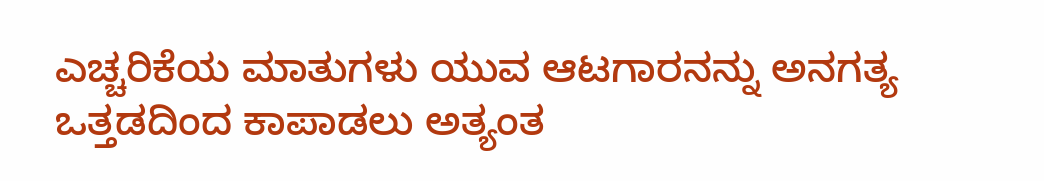ಎಚ್ಚರಿಕೆಯ ಮಾತುಗಳು ಯುವ ಆಟಗಾರನನ್ನು ಅನಗತ್ಯ ಒತ್ತಡದಿಂದ ಕಾಪಾಡಲು ಅತ್ಯಂತ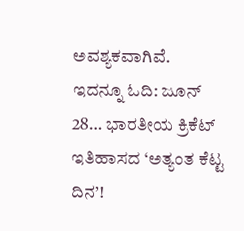ಅವಶ್ಯಕವಾಗಿವೆ.
ಇದನ್ನೂ ಓದಿ: ಜೂನ್ 28… ಭಾರತೀಯ ಕ್ರಿಕೆಟ್ ಇತಿಹಾಸದ ‘ಅತ್ಯಂತ ಕೆಟ್ಟ ದಿನ’!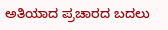ಅತಿಯಾದ ಪ್ರಚಾರದ ಬದಲು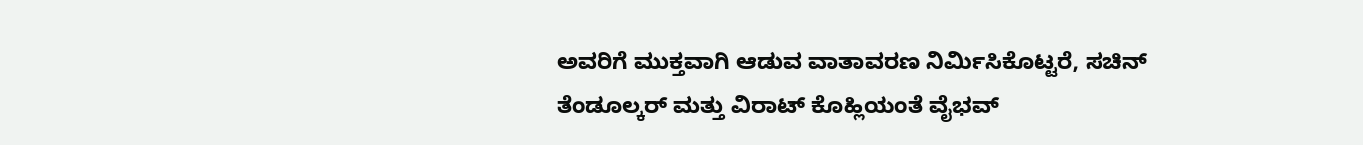ಅವರಿಗೆ ಮುಕ್ತವಾಗಿ ಆಡುವ ವಾತಾವರಣ ನಿರ್ಮಿಸಿಕೊಟ್ಟರೆ, ಸಚಿನ್ ತೆಂಡೂಲ್ಕರ್ ಮತ್ತು ವಿರಾಟ್ ಕೊಹ್ಲಿಯಂತೆ ವೈಭವ್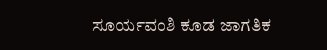ಸೂರ್ಯವಂಶಿ ಕೂಡ ಜಾಗತಿಕ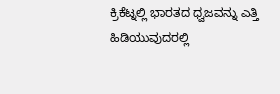ಕ್ರಿಕೆಟ್ನಲ್ಲಿ ಭಾರತದ ಧ್ವಜವನ್ನು ಎತ್ತಿ ಹಿಡಿಯುವುದರಲ್ಲಿ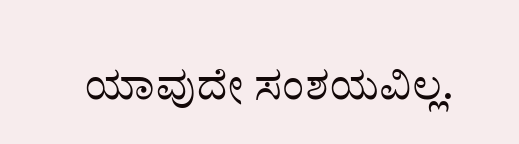ಯಾವುದೇ ಸಂಶಯವಿಲ್ಲ.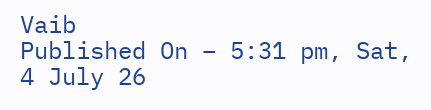Vaib
Published On – 5:31 pm, Sat, 4 July 26